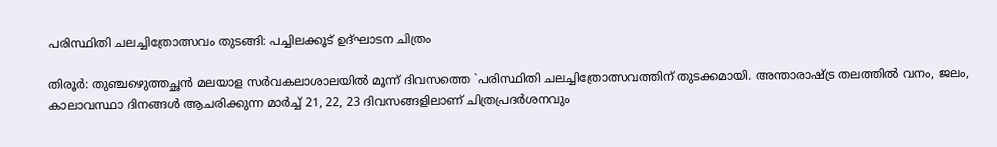പരിസ്ഥിതി ചലച്ചിത്രോത്സവം തുടങ്ങി: പച്ചിലക്കൂട്‌ ഉദ്‌ഘാടന ചിത്രം

തിരൂര്‍: തുഞ്ചഴെുത്തച്ഛന്‍ മലയാള സര്‍വകലാശാലയില്‍ മൂന്ന്‌ ദിവസത്തെ `പരിസ്ഥിതി ചലച്ചിത്രോത്സവത്തിന്‌ തുടക്കമായി. അന്താരാഷ്‌ട്ര തലത്തില്‍ വനം, ജലം, കാലാവസ്ഥാ ദിനങ്ങള്‍ ആചരിക്കുന്ന മാര്‍ച്ച്‌ 21, 22, 23 ദിവസങ്ങളിലാണ്‌ ചിത്രപ്രദര്‍ശനവും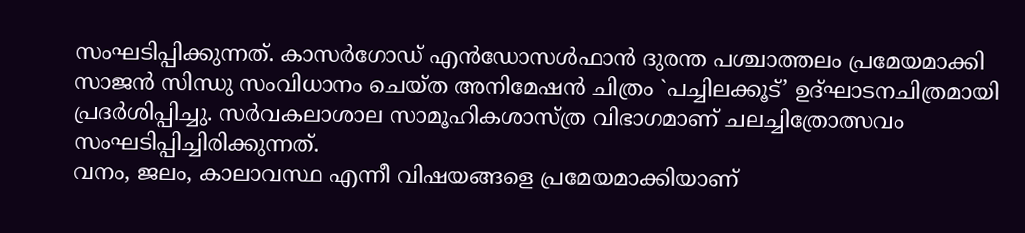സംഘടിപ്പിക്കുന്നത്‌. കാസര്‍ഗോഡ്‌ എന്‍ഡോസള്‍ഫാന്‍ ദുരന്ത പശ്ചാത്തലം പ്രമേയമാക്കി സാജന്‍ സിന്ധു സംവിധാനം ചെയ്‌ത അനിമേഷന്‍ ചിത്രം `പച്ചിലക്കൂട്‌’ ഉദ്‌ഘാടനചിത്രമായി പ്രദര്‍ശിപ്പിച്ചു. സര്‍വകലാശാല സാമൂഹികശാസ്‌ത്ര വിഭാഗമാണ്‌ ചലച്ചിത്രോത്സവം സംഘടിപ്പിച്ചിരിക്കുന്നത്‌.
വനം, ജലം, കാലാവസ്ഥ എന്നീ വിഷയങ്ങളെ പ്രമേയമാക്കിയാണ്‌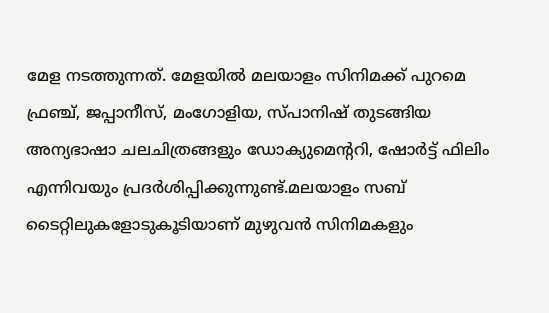മേള നടത്തുന്നത്‌. മേളയില്‍ മലയാളം സിനിമക്ക്‌ പുറമെ ഫ്രഞ്ച്‌, ജപ്പാനീസ്‌, മംഗോളിയ, സ്‌പാനിഷ്‌ തുടങ്ങിയ അന്യഭാഷാ ചലചിത്രങ്ങളും ഡോക്യുമെന്ററി, ഷോര്‍ട്ട്‌ ഫിലിം എന്നിവയും പ്രദര്‍ശിപ്പിക്കുന്നുണ്ട്‌.മലയാളം സബ്‌ ടൈറ്റിലുകളോടുകൂടിയാണ്‌ മുഴുവന്‍ സിനിമകളും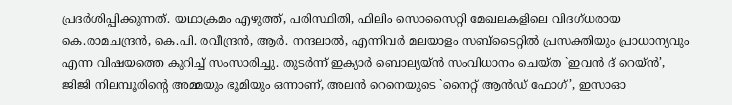പ്രദര്‍ശിപ്പിക്കുന്നത്‌. യഥാക്രമം എഴുത്ത്‌, പരിസ്ഥിതി, ഫിലിം സൊസൈറ്റി മേഖലകളിലെ വിദഗ്‌ധരായ കെ.രാമചന്ദ്രന്‍, കെ.പി. രവീന്ദ്രന്‍, ആര്‍. നന്ദലാല്‍, എന്നിവര്‍ മലയാളം സബ്‌ടൈറ്റില്‍ പ്രസക്തിയും പ്രാധാന്യവും എന്ന വിഷയത്തെ കുറിച്ച്‌ സംസാരിച്ചു. തുടര്‍ന്ന്‌ ഇക്യാര്‍ ബൊല്യയ്‌ന്‍ സംവിധാനം ചെയ്‌ത `ഇവന്‍ ദ്‌ റെയ്‌ന്‍’, ജിജി നിലമ്പൂരിന്റെ അമ്മയും ഭൂമിയും ഒന്നാണ്‌, അലന്‍ റെനെയുടെ `നൈറ്റ്‌ ആന്‍ഡ്‌ ഫോഗ്‌’, ഇസാഓ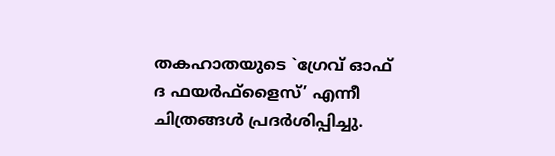തകഹാതയുടെ `ഗ്രേവ്‌ ഓഫ്‌ ദ ഫയര്‍ഫ്‌ളൈസ്‌’ എന്നീ ചിത്രങ്ങള്‍ പ്രദര്‍ശിപ്പിച്ചു.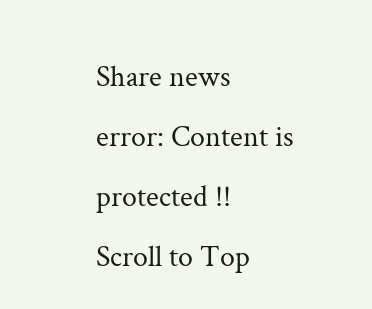Share news
error: Content is protected !!
Scroll to Top